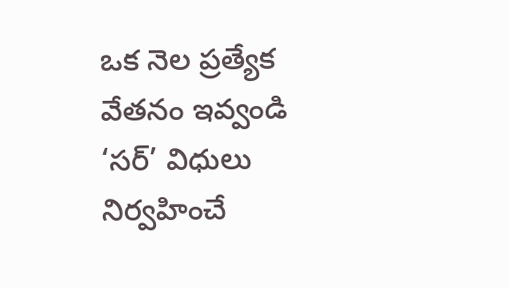ఒక నెల ప్రత్యేక వేతనం ఇవ్వండి
‘సర్’ విధులు నిర్వహించే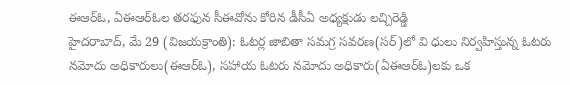ఈఆర్ఓ, ఏఈఆర్ఓల తరఫున సీఈవోను కోరిన డీసీఏ అధ్యక్షుడు లచ్చిరెడ్డి
హైదరాబాద్, మే 29 (విజయక్రాంతి): ఓటర్ల జాబితా సమగ్ర సవరణ(సర్)లో వి ధులు నిర్వహిస్తున్న ఓటరు నమోదు అధికారులు(ఈఆర్ఓ), సహాయ ఓటరు నమోదు అధికారు(ఏఈఆర్ఓ)లకు ఒక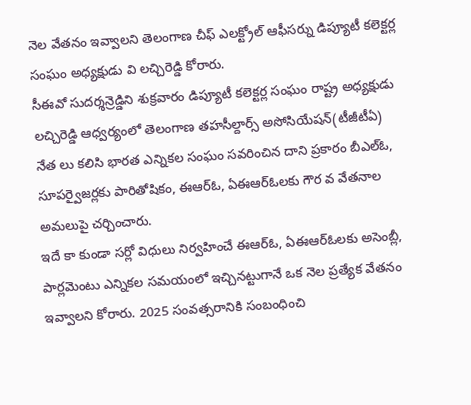నెల వేతనం ఇవ్వాలని తెలంగాణ చీఫ్ ఎలక్ట్రోల్ ఆఫీసర్ను డిప్యూటీ కలెక్టర్ల సంఘం అధ్యక్షుడు వి లచ్చిరెడ్డి కోరారు.
సీఈవో సుదర్శన్రెడ్డిని శుక్రవారం డిప్యూటీ కలెక్టర్ల సంఘం రాష్ట్ర అధ్యక్షుడు లచ్చిరెడ్డి ఆధ్వర్యంలో తెలంగాణ తహసీల్దార్స్ అసోసియేషన్(టీజీటీఏ) నేత లు కలిసి భారత ఎన్నికల సంఘం సవరించిన దాని ప్రకారం బీఎల్ఓ, సూపర్వైజర్లకు పారితోషికం, ఈఆర్ఓ, ఏఈఆర్ఓలకు గౌర వ వేతనాల అమలుపై చర్చించారు.
ఇదే కా కుండా సర్లో విధులు నిర్వహించే ఈఆర్ఓ, ఏఈఆర్ఓలకు అసెంబ్లీ, పార్లమెంటు ఎన్నికల సమయంలో ఇచ్చినట్టుగానే ఒక నెల ప్రత్యేక వేతనం ఇవ్వాలని కోరారు. 2025 సంవత్సరానికి సంబంధించి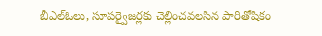బీఎల్ఓలు, సూపర్వైజర్లకు చెల్లించవలసిన పారితోషికం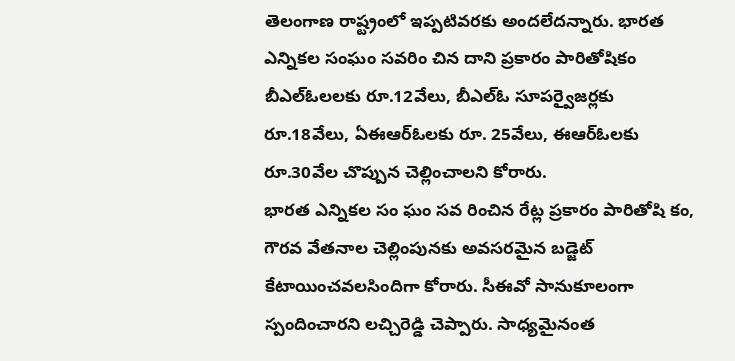తెలంగాణ రాష్ట్రంలో ఇప్పటివరకు అందలేదన్నారు. భారత ఎన్నికల సంఘం సవరిం చిన దాని ప్రకారం పారితోషికం బీఎల్ఓలలకు రూ.12వేలు, బీఎల్ఓ సూపర్వైజర్లకు రూ.18వేలు, ఏఈఆర్ఓలకు రూ. 25వేలు, ఈఆర్ఓలకు రూ.30వేల చొప్పున చెల్లించాలని కోరారు.
భారత ఎన్నికల సం ఘం సవ రించిన రేట్ల ప్రకారం పారితోషి కం, గౌరవ వేతనాల చెల్లింపునకు అవసరమైన బడ్జెట్ కేటాయించవలసిందిగా కోరారు. సీఈవో సానుకూలంగా స్పందించారని లచ్చిరెడ్డి చెప్పారు. సాధ్యమైనంత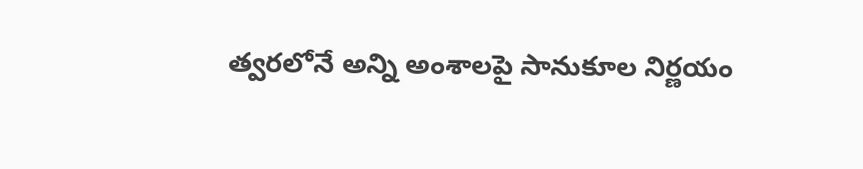త్వరలోనే అన్ని అంశాలపై సానుకూల నిర్ణయం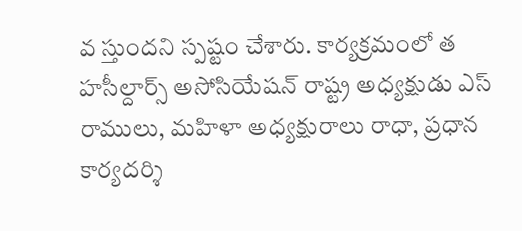వ స్తుందని స్పష్టం చేశారు. కార్యక్రమంలో త హసీల్దార్స్ అసోసియేషన్ రాష్ట్ర అధ్యక్షుడు ఎస్ రాములు, మహిళా అధ్యక్షురాలు రాధా, ప్రధాన కార్యదర్శి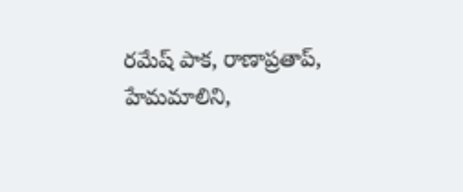రమేష్ పాక, రాణాప్రతాప్, హేమమాలిని,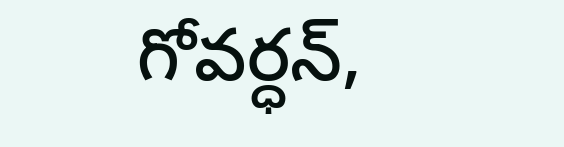గోవర్ధన్,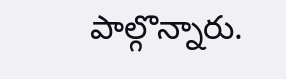పాల్గొన్నారు.